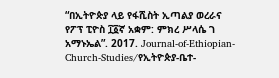“በኢትዮጵያ ላይ የፋሺስት ኢጣልያ ወረራና የፖፕ ፒዮስ ፲፩ኛ አቋም: ምክረ ሥላሴ ገ አማኑኤል”. 2017. Journal-of-Ethiopian-Church-Studies/የኢትዮጵያ-ቤተ-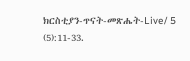ክርስቲያን-ጥናት-መጽሔት-Live/ 5 (5):11-33.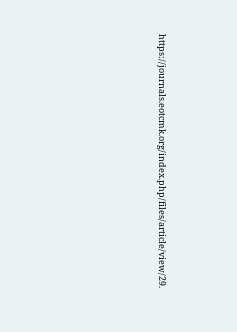https://journals.eotcmk.org/index.php/files/article/view/29.